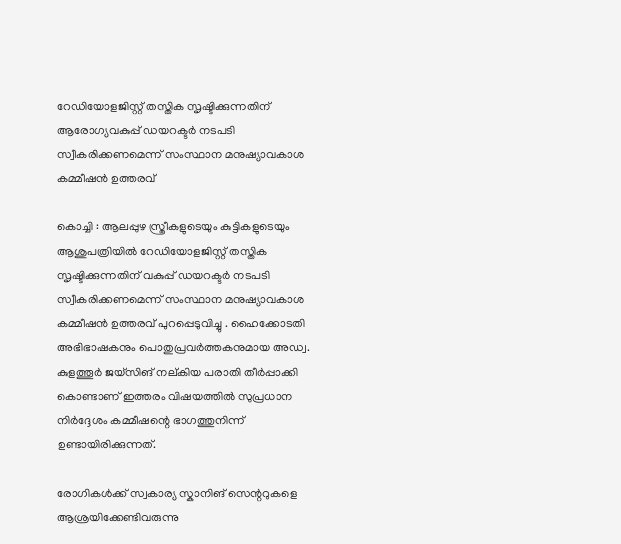റേഡിയോളജിസ്റ്റ് തസ്തിക സൃഷ്ടിക്കുന്നതിന് ആരോഗ്യവകുപ്പ് ഡയറക്ടർ നടപടി സ്വീകരിക്കണമെന്ന് സംസ്ഥാന മനുഷ്യാവകാശ കമ്മീഷൻ ഉത്തരവ്

കൊച്ചി : ആലപ്പുഴ സ്ത്രീകളുടെയും കുട്ടികളുടെയും ആശുപത്രിയിൽ റേഡിയോളജിസ്റ്റ് തസ്തിക സൃഷ്ടിക്കുന്നതിന് വകുപ്പ് ഡയറക്ടർ നടപടി സ്വീകരിക്കണമെന്ന് സംസ്ഥാന മനുഷ്യാവകാശ കമ്മീഷൻ ഉത്തരവ് പുറപ്പെടുവിച്ചു . ഹൈക്കോടതി അഭിഭാഷകനും പൊതുപ്രവർത്തകനുമായ അഡ്വ. കുളത്തൂർ ജയ്സിങ് നല്കിയ പരാതി തീർപ്പാക്കി കൊണ്ടാണ് ഇത്തരം വിഷയത്തിൽ സുപ്രധാന നിർദ്ദേശം കമ്മീഷന്റെ ഭാഗത്തുനിന്ന് ഉണ്ടായിരിക്കുന്നത്.

രോഗികൾക്ക് സ്വകാര്യ സ്കാനിങ് സെന്ററുകളെ ആശ്രയിക്കേണ്ടിവരുന്നു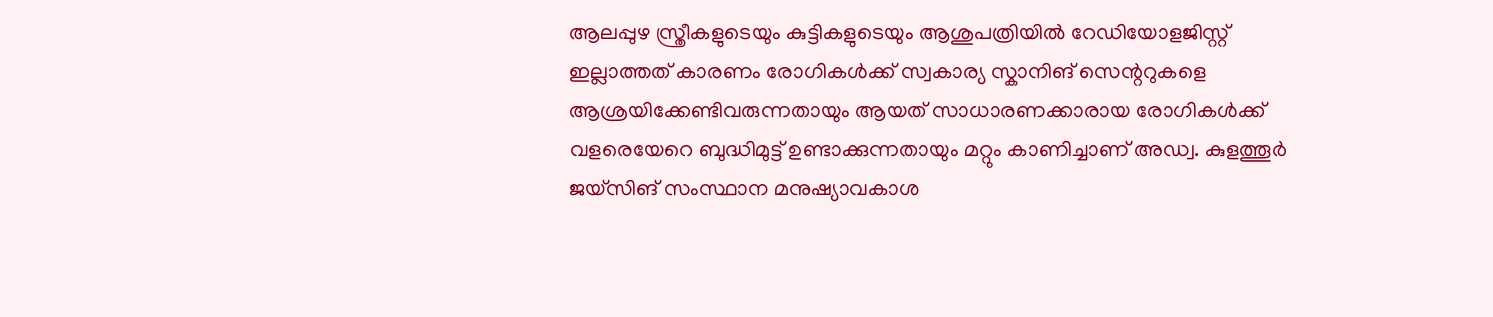ആലപ്പുഴ സ്ത്രീകളുടെയും കുട്ടികളുടെയും ആശുപത്രിയിൽ റേഡിയോളജിസ്റ്റ് ഇല്ലാത്തത് കാരണം രോഗികൾക്ക് സ്വകാര്യ സ്കാനിങ് സെന്ററുകളെ ആശ്രയിക്കേണ്ടിവരുന്നതായും ആയത് സാധാരണക്കാരായ രോഗികൾക്ക് വളരെയേറെ ബുദ്ധിമുട്ട് ഉണ്ടാക്കുന്നതായും മറ്റും കാണിച്ചാണ് അഡ്വ. കുളത്തൂർ ജയ്സിങ് സംസ്ഥാന മനുഷ്യാവകാശ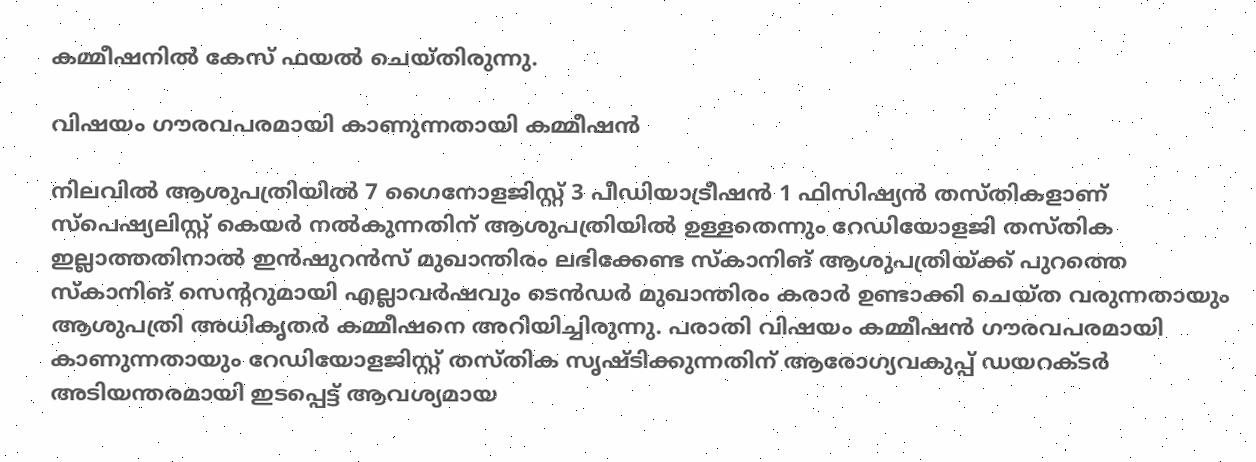കമ്മീഷനിൽ കേസ് ഫയൽ ചെയ്തിരുന്നു.

വിഷയം ഗൗരവപരമായി കാണുന്നതായി കമ്മീഷൻ

നിലവിൽ ആശുപത്രിയിൽ 7 ഗൈനോളജിസ്റ്റ് 3 പീഡിയാട്രീഷൻ 1 ഫിസിഷ്യൻ തസ്തികളാണ് സ്പെഷ്യലിസ്റ്റ് കെയർ നൽകുന്നതിന് ആശുപത്രിയിൽ ഉള്ളതെന്നും റേഡിയോളജി തസ്തിക ഇല്ലാത്തതിനാൽ ഇൻഷുറൻസ് മുഖാന്തിരം ലഭിക്കേണ്ട സ്കാനിങ് ആശുപത്രിയ്ക്ക് പുറത്തെ സ്കാനിങ് സെന്ററുമായി എല്ലാവർഷവും ടെൻഡർ മുഖാന്തിരം കരാർ ഉണ്ടാക്കി ചെയ്ത വരുന്നതായും ആശുപത്രി അധികൃതർ കമ്മീഷനെ അറിയിച്ചിരുന്നു. പരാതി വിഷയം കമ്മീഷൻ ഗൗരവപരമായി കാണുന്നതായും റേഡിയോളജിസ്റ്റ് തസ്തിക സൃഷ്ടിക്കുന്നതിന് ആരോഗ്യവകുപ്പ് ഡയറക്ടർ അടിയന്തരമായി ഇടപ്പെട്ട് ആവശ്യമായ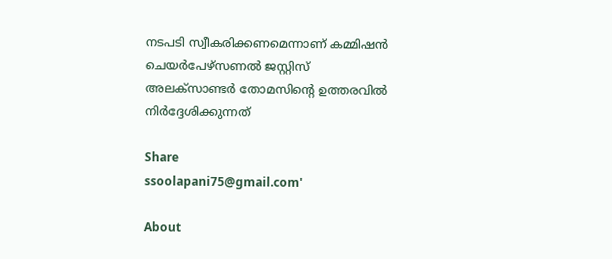നടപടി സ്വീകരിക്കണമെന്നാണ് കമ്മിഷൻ ചെയർപേഴ്സണൽ ജസ്റ്റിസ് അലക്സാണ്ടർ തോമസിന്റെ ഉത്തരവിൽ നിർദ്ദേശിക്കുന്നത്

Share
ssoolapani75@gmail.com'

About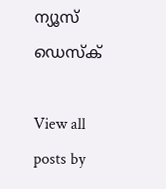ന്യൂസ് ഡെസ്ക്

View all posts by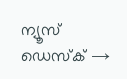ന്യൂസ് ഡെസ്ക് →